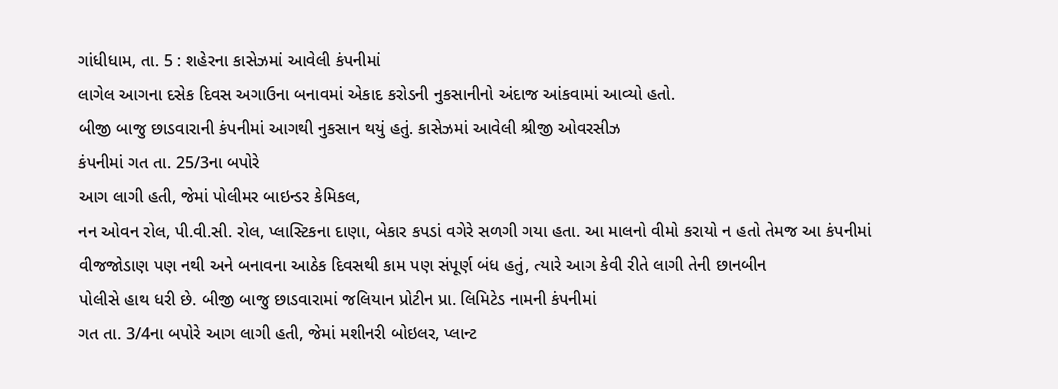ગાંધીધામ, તા. 5 : શહેરના કાસેઝમાં આવેલી કંપનીમાં
લાગેલ આગના દસેક દિવસ અગાઉના બનાવમાં એકાદ કરોડની નુકસાનીનો અંદાજ આંકવામાં આવ્યો હતો.
બીજી બાજુ છાડવારાની કંપનીમાં આગથી નુકસાન થયું હતું. કાસેઝમાં આવેલી શ્રીજી ઓવરસીઝ
કંપનીમાં ગત તા. 25/3ના બપોરે
આગ લાગી હતી, જેમાં પોલીમર બાઇન્ડર કેમિકલ,
નન ઓવન રોલ, પી.વી.સી. રોલ, પ્લાસ્ટિકના દાણા, બેકાર કપડાં વગેરે સળગી ગયા હતા. આ માલનો વીમો કરાયો ન હતો તેમજ આ કંપનીમાં
વીજજોડાણ પણ નથી અને બનાવના આઠેક દિવસથી કામ પણ સંપૂર્ણ બંધ હતું, ત્યારે આગ કેવી રીતે લાગી તેની છાનબીન
પોલીસે હાથ ધરી છે. બીજી બાજુ છાડવારામાં જલિયાન પ્રોટીન પ્રા. લિમિટેડ નામની કંપનીમાં
ગત તા. 3/4ના બપોરે આગ લાગી હતી, જેમાં મશીનરી બોઇલર, પ્લાન્ટ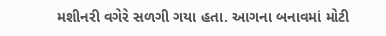મશીનરી વગેરે સળગી ગયા હતા. આગના બનાવમાં મોટી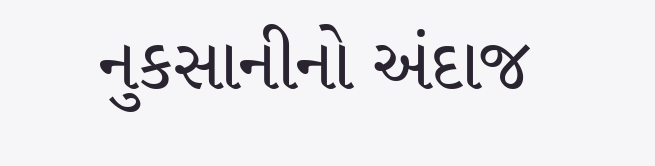નુકસાનીનો અંદાજ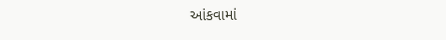આંકવામાં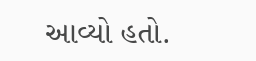આવ્યો હતો.